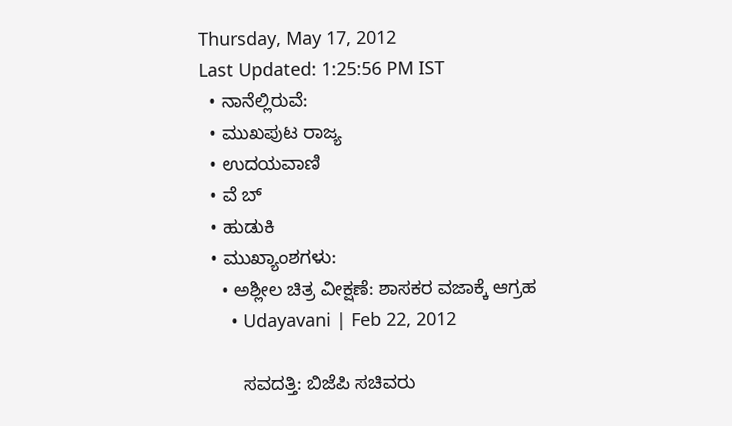Thursday, May 17, 2012
Last Updated: 1:25:56 PM IST
  • ನಾನೆಲ್ಲಿರುವೆ:
  • ಮುಖಪುಟ ರಾಜ್ಯ
  • ಉದಯವಾಣಿ
  • ವೆ ಬ್
  • ಹುಡುಕಿ
  • ಮುಖ್ಯಾಂಶಗಳು:
    • ಅಶ್ಲೀಲ ಚಿತ್ರ ವೀಕ್ಷಣೆ: ಶಾಸಕರ ವಜಾಕ್ಕೆ ಆಗ್ರಹ
      • Udayavani | Feb 22, 2012

        ಸವದತ್ತಿ: ಬಿಜೆಪಿ ಸಚಿವರು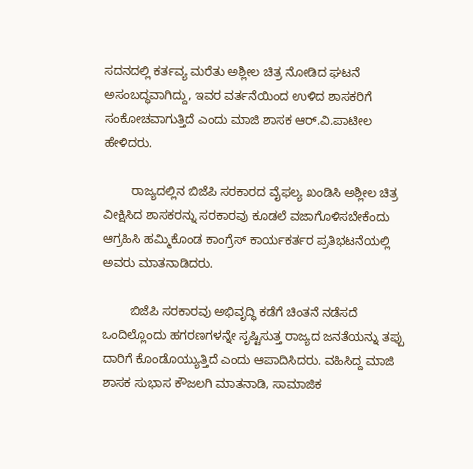ಸದನದಲ್ಲಿ ಕರ್ತವ್ಯ ಮರೆತು ಅಶ್ಲೀಲ ಚಿತ್ರ ನೋಡಿದ ಘಟನೆ ಅಸಂಬದ್ಧವಾಗಿದ್ದು, ಇವರ ವರ್ತನೆಯಿಂದ ಉಳಿದ ಶಾಸಕರಿಗೆ ಸಂಕೋಚವಾಗುತ್ತಿದೆ ಎಂದು ಮಾಜಿ ಶಾಸಕ ಆರ್‌.ವಿ.ಪಾಟೀಲ ಹೇಳಿದರು.

        ರಾಜ್ಯದಲ್ಲಿನ ಬಿಜೆಪಿ ಸರಕಾರದ ವೈಫಲ್ಯ ಖಂಡಿಸಿ ಅಶ್ಲೀಲ ಚಿತ್ರ ವೀಕ್ಷಿಸಿದ ಶಾಸಕರನ್ನು ಸರಕಾರವು ಕೂಡಲೆ ವಜಾಗೊಳಿಸಬೇಕೆಂದು ಆಗ್ರಹಿಸಿ ಹಮ್ಮಿಕೊಂಡ ಕಾಂಗ್ರೆಸ್‌ ಕಾರ್ಯಕರ್ತರ ಪ್ರತಿಭಟನೆಯಲ್ಲಿ ಅವರು ಮಾತನಾಡಿದರು.

        ಬಿಜೆಪಿ ಸರಕಾರವು ಅಭಿವೃದ್ಧಿ ಕಡೆಗೆ ಚಿಂತನೆ ನಡೆಸದೆ ಒಂದಿಲ್ಲೊಂದು ಹಗರಣಗಳನ್ನೇ ಸೃಷ್ಟಿಸುತ್ತ ರಾಜ್ಯದ ಜನತೆಯನ್ನು ತಪ್ಪು ದಾರಿಗೆ ಕೊಂಡೊಯ್ಯುತ್ತಿದೆ ಎಂದು ಆಪಾದಿಸಿದರು. ವಹಿಸಿದ್ದ ಮಾಜಿ ಶಾಸಕ ಸುಭಾಸ ಕೌಜಲಗಿ ಮಾತನಾಡಿ, ಸಾಮಾಜಿಕ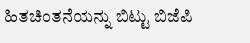ಹಿತಚಿಂತನೆಯನ್ನು ಬಿಟ್ಟು ಬಿಜೆಪಿ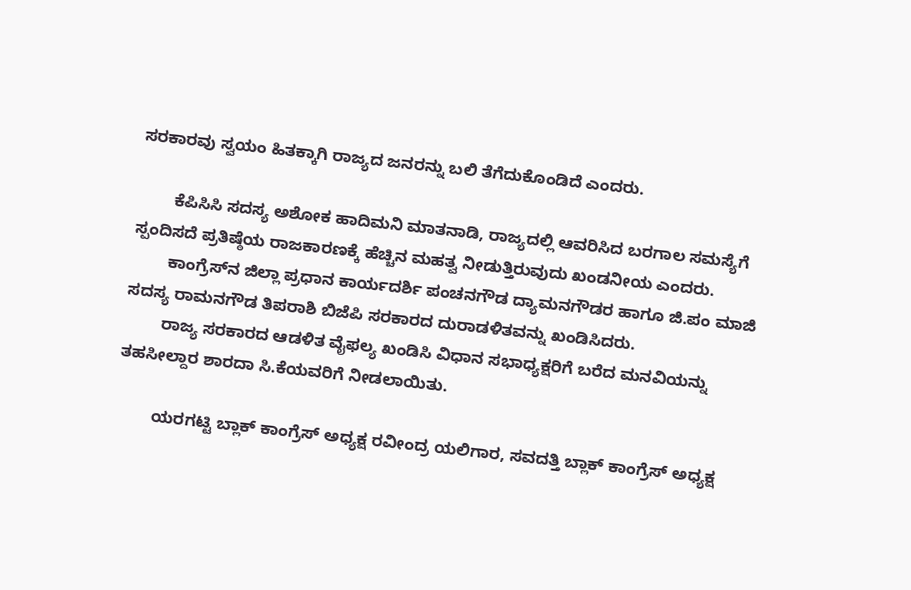ಸರಕಾರವು ಸ್ವಯಂ ಹಿತಕ್ಕಾಗಿ ರಾಜ್ಯದ ಜನರನ್ನು ಬಲಿ ತೆಗೆದುಕೊಂಡಿದೆ ಎಂದರು.

        ಕೆಪಿಸಿಸಿ ಸದಸ್ಯ ಅಶೋಕ ಹಾದಿಮನಿ ಮಾತನಾಡಿ, ರಾಜ್ಯದಲ್ಲಿ ಆವರಿಸಿದ ಬರಗಾಲ ಸಮಸ್ಯೆಗೆ ಸ್ಪಂದಿಸದೆ ಪ್ರತಿಷ್ಠೆಯ ರಾಜಕಾರಣಕ್ಕೆ ಹೆಚ್ಚಿನ ಮಹತ್ವ ನೀಡುತ್ತಿರುವುದು ಖಂಡನೀಯ ಎಂದರು.
        ಕಾಂಗ್ರೆಸ್‌ನ ಜಿಲ್ಲಾ ಪ್ರಧಾನ ಕಾರ್ಯದರ್ಶಿ ಪಂಚನಗೌಡ ದ್ಯಾಮನಗೌಡರ ಹಾಗೂ ಜಿ.ಪಂ ಮಾಜಿ ಸದಸ್ಯ ರಾಮನಗೌಡ ತಿಪರಾಶಿ ಬಿಜೆಪಿ ಸರಕಾರದ ದುರಾಡಳಿತವನ್ನು ಖಂಡಿಸಿದರು.
        ರಾಜ್ಯ ಸರಕಾರದ ಆಡಳಿತ ವೈಫಲ್ಯ ಖಂಡಿಸಿ ವಿಧಾನ ಸಭಾಧ್ಯಕ್ಷರಿಗೆ ಬರೆದ ಮನವಿಯನ್ನು ತಹಸೀಲ್ದಾರ ಶಾರದಾ ಸಿ.ಕೆಯವರಿಗೆ ನೀಡಲಾಯಿತು.

        ಯರಗಟ್ಟಿ ಬ್ಲಾಕ್‌ ಕಾಂಗ್ರೆಸ್‌ ಅಧ್ಯಕ್ಷ ರವೀಂದ್ರ ಯಲಿಗಾರ, ಸವದತ್ತಿ ಬ್ಲಾಕ್‌ ಕಾಂಗ್ರೆಸ್‌ ಅಧ್ಯಕ್ಷ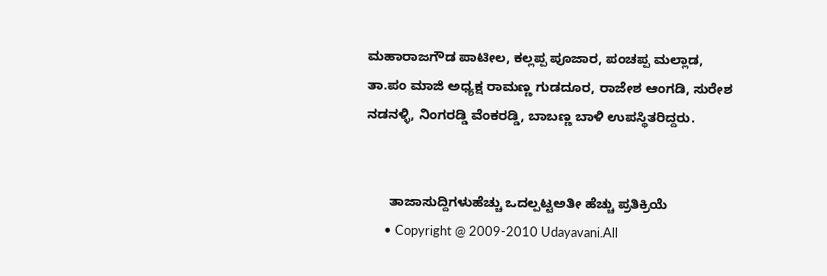ಮಹಾರಾಜಗೌಡ ಪಾಟೀಲ, ಕಲ್ಲಪ್ಪ ಪೂಜಾರ, ಪಂಚಪ್ಪ ಮಲ್ಲಾಡ, ತಾ.ಪಂ ಮಾಜಿ ಅಧ್ಯಕ್ಷ ರಾಮಣ್ಣ ಗುಡದೂರ, ರಾಜೇಶ ಆಂಗಡಿ, ಸುರೇಶ ನಡನಳ್ಳಿ, ನಿಂಗರಡ್ಡಿ ವೆಂಕರಡ್ಡಿ, ಬಾಬಣ್ಣ ಬಾಳಿ ಉಪಸ್ಥಿತರಿದ್ದರು.


      ತಾಜಾಸುದ್ದಿಗಳುಹೆಚ್ಚು ಒದಲ್ಪಟ್ಟಅತೀ ಹೆಚ್ಚು ಪ್ರತಿಕ್ರಿಯೆ
      • Copyright @ 2009-2010 Udayavani.All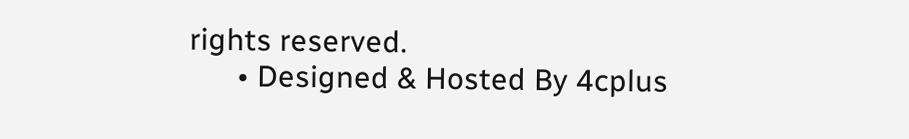rights reserved.
      • Designed & Hosted By 4cplus